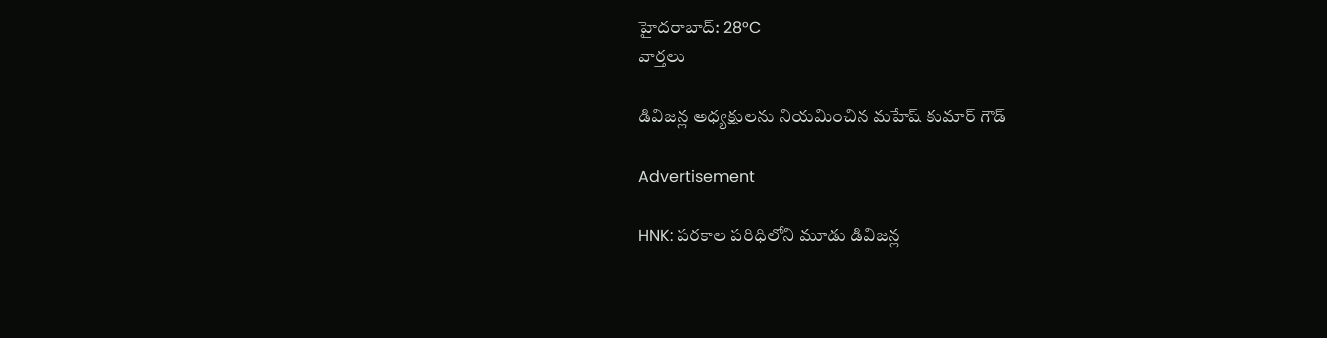హైదరాబాద్: 28°C
వార్తలు

డివిజన్ల అధ్యక్షులను నియమించిన మహేష్ కుమార్ గౌడ్

Advertisement

HNK: పరకాల పరిధిలోని మూడు డివిజన్ల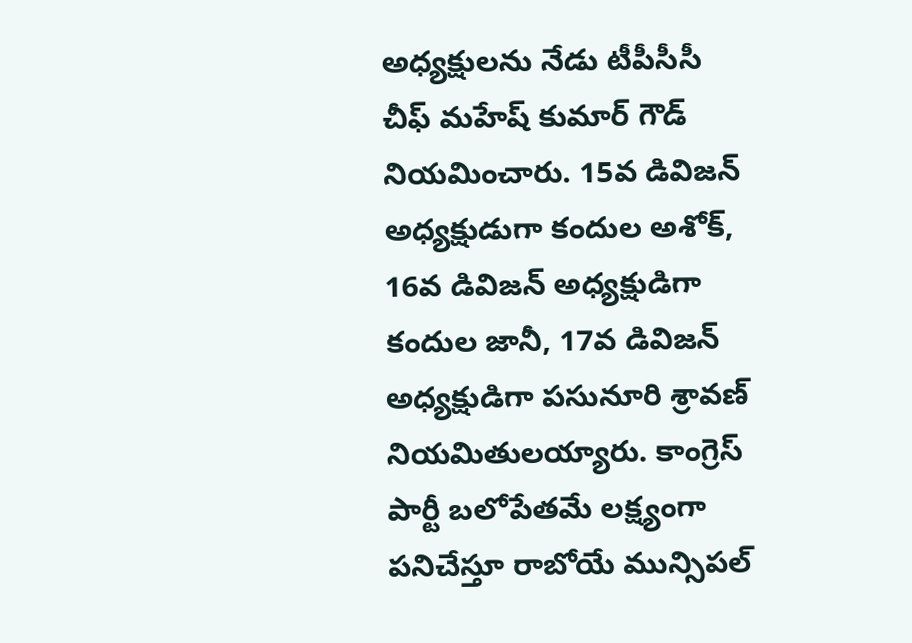అధ్యక్షులను నేడు టీపీసీసీ చీఫ్ మహేష్ కుమార్ గౌడ్ నియమించారు. 15వ డివిజన్ అధ్యక్షుడుగా కందుల అశోక్, 16వ డివిజన్ అధ్యక్షుడిగా కందుల జానీ, 17వ డివిజన్ అధ్యక్షుడిగా పసునూరి శ్రావణ్ నియమితులయ్యారు. కాంగ్రెస్ పార్టీ బలోపేతమే లక్ష్యంగా పనిచేస్తూ రాబోయే మున్సిపల్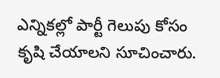ఎన్నికల్లో పార్టీ గెలుపు కోసం కృషి చేయాలని సూచించారు.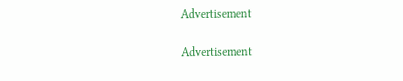Advertisement

Advertisement